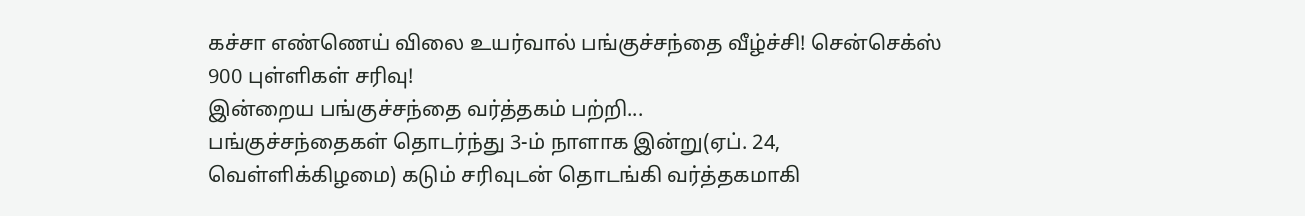கச்சா எண்ணெய் விலை உயர்வால் பங்குச்சந்தை வீழ்ச்சி! சென்செக்ஸ் 900 புள்ளிகள் சரிவு!
இன்றைய பங்குச்சந்தை வர்த்தகம் பற்றி...
பங்குச்சந்தைகள் தொடர்ந்து 3-ம் நாளாக இன்று(ஏப். 24, வெள்ளிக்கிழமை) கடும் சரிவுடன் தொடங்கி வர்த்தகமாகி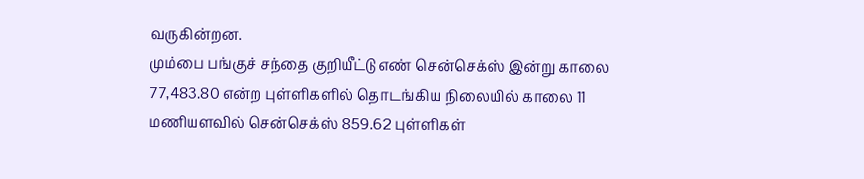வருகின்றன.
மும்பை பங்குச் சந்தை குறியீட்டு எண் சென்செக்ஸ் இன்று காலை 77,483.80 என்ற புள்ளிகளில் தொடங்கிய நிலையில் காலை 11 மணியளவில் சென்செக்ஸ் 859.62 புள்ளிகள்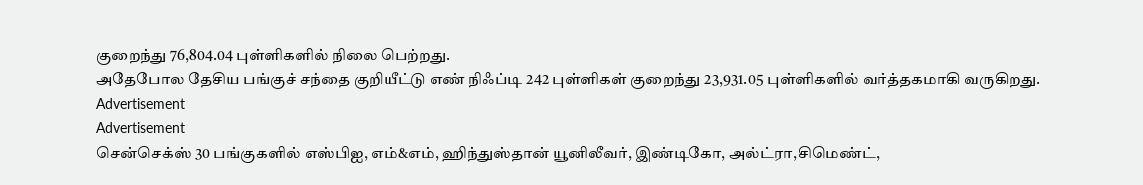குறைந்து 76,804.04 புள்ளிகளில் நிலை பெற்றது.
அதேபோல தேசிய பங்குச் சந்தை குறியீட்டு எண் நிஃப்டி 242 புள்ளிகள் குறைந்து 23,931.05 புள்ளிகளில் வர்த்தகமாகி வருகிறது.
Advertisement
Advertisement
சென்செக்ஸ் 30 பங்குகளில் எஸ்பிஐ, எம்&எம், ஹிந்துஸ்தான் யூனிலீவர், இண்டிகோ, அல்ட்ரா,சிமெண்ட்,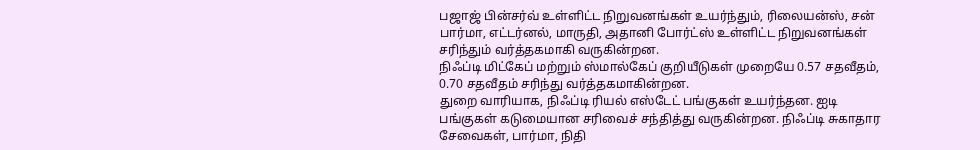பஜாஜ் பின்சர்வ் உள்ளிட்ட நிறுவனங்கள் உயர்ந்தும், ரிலையன்ஸ், சன் பார்மா, எட்டர்னல், மாருதி, அதானி போர்ட்ஸ் உள்ளிட்ட நிறுவனங்கள் சரிந்தும் வர்த்தகமாகி வருகின்றன.
நிஃப்டி மிட்கேப் மற்றும் ஸ்மால்கேப் குறியீடுகள் முறையே 0.57 சதவீதம், 0.70 சதவீதம் சரிந்து வர்த்தகமாகின்றன.
துறை வாரியாக, நிஃப்டி ரியல் எஸ்டேட் பங்குகள் உயர்ந்தன. ஐடி பங்குகள் கடுமையான சரிவைச் சந்தித்து வருகின்றன. நிஃப்டி சுகாதார சேவைகள், பார்மா, நிதி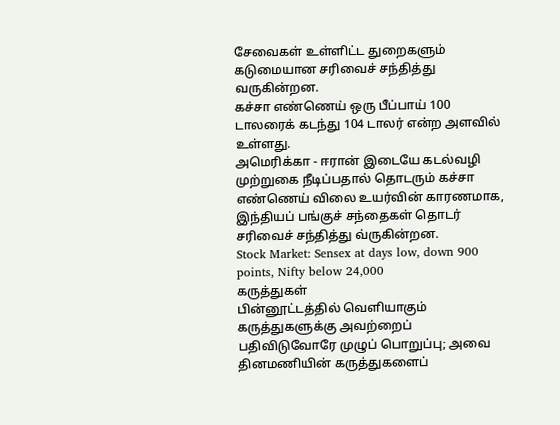சேவைகள் உள்ளிட்ட துறைகளும் கடுமையான சரிவைச் சந்தித்து வருகின்றன.
கச்சா எண்ணெய் ஒரு பீப்பாய் 100 டாலரைக் கடந்து 104 டாலர் என்ற அளவில் உள்ளது.
அமெரிக்கா - ஈரான் இடையே கடல்வழி முற்றுகை நீடிப்பதால் தொடரும் கச்சா எண்ணெய் விலை உயர்வின் காரணமாக, இந்தியப் பங்குச் சந்தைகள் தொடர் சரிவைச் சந்தித்து வ்ருகின்றன.
Stock Market: Sensex at days low, down 900 points, Nifty below 24,000
கருத்துகள்
பின்னூட்டத்தில் வெளியாகும் கருத்துகளுக்கு அவற்றைப் பதிவிடுவோரே முழுப் பொறுப்பு; அவை தினமணியின் கருத்துகளைப்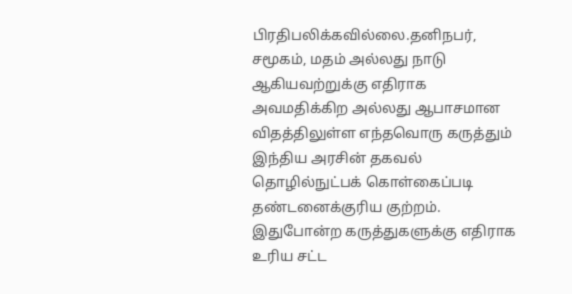பிரதிபலிக்கவில்லை.தனிநபர், சமூகம், மதம் அல்லது நாடு ஆகியவற்றுக்கு எதிராக அவமதிக்கிற அல்லது ஆபாசமான விதத்திலுள்ள எந்தவொரு கருத்தும் இந்திய அரசின் தகவல் தொழில்நுட்பக் கொள்கைப்படி தண்டனைக்குரிய குற்றம். இதுபோன்ற கருத்துகளுக்கு எதிராக உரிய சட்ட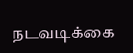நடவடிக்கை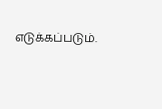எடுக்கப்படும்.